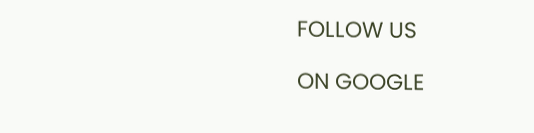FOLLOW US

ON GOOGLE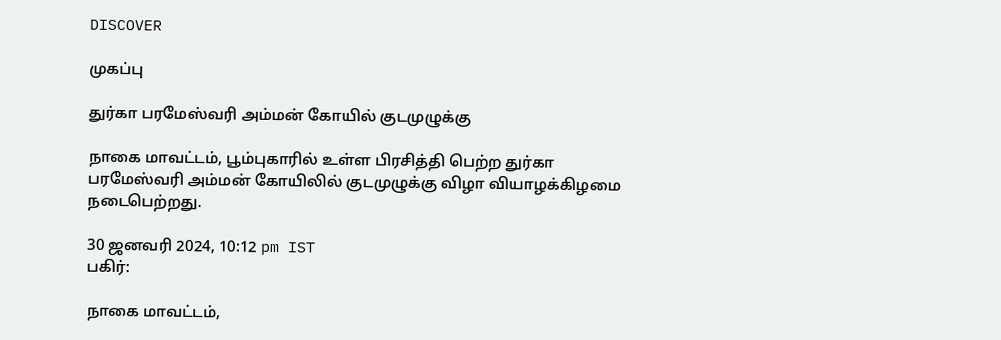DISCOVER

முகப்பு

துர்கா பரமேஸ்வரி அம்மன் கோயில் குடமுழுக்கு

நாகை மாவட்டம், பூம்புகாரில் உள்ள பிரசித்தி பெற்ற துர்கா பரமேஸ்வரி அம்மன் கோயிலில் குடமுழுக்கு விழா வியாழக்கிழமை நடைபெற்றது.

30 ஜனவரி 2024, 10:12 pm IST
பகிர்:

நாகை மாவட்டம்,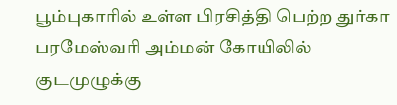பூம்புகாரில் உள்ள பிரசித்தி பெற்ற துர்கா பரமேஸ்வரி அம்மன் கோயிலில் குடமுழுக்கு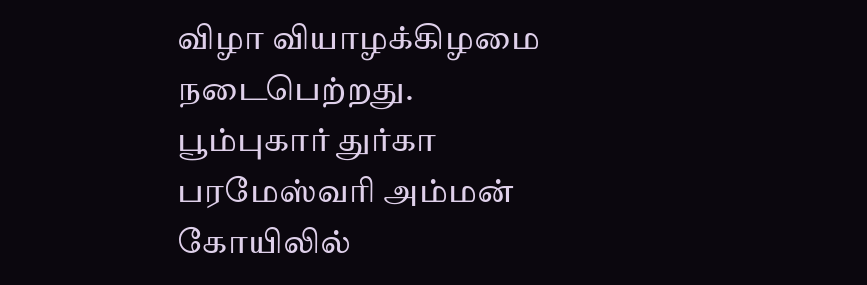விழா வியாழக்கிழமை நடைபெற்றது.
பூம்புகார் துர்கா பரமேஸ்வரி அம்மன் கோயிலில்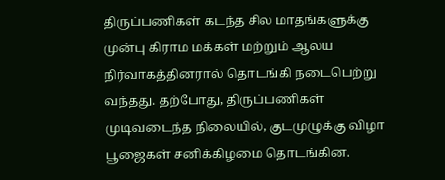திருப்பணிகள் கடந்த சில மாதங்களுக்கு முன்பு கிராம மக்கள் மற்றும் ஆலய நிர்வாகத்தினரால் தொடங்கி நடைபெற்று வந்தது. தற்போது, திருப்பணிகள் முடிவடைந்த நிலையில், குடமுழுக்கு விழா பூஜைகள் சனிக்கிழமை தொடங்கின.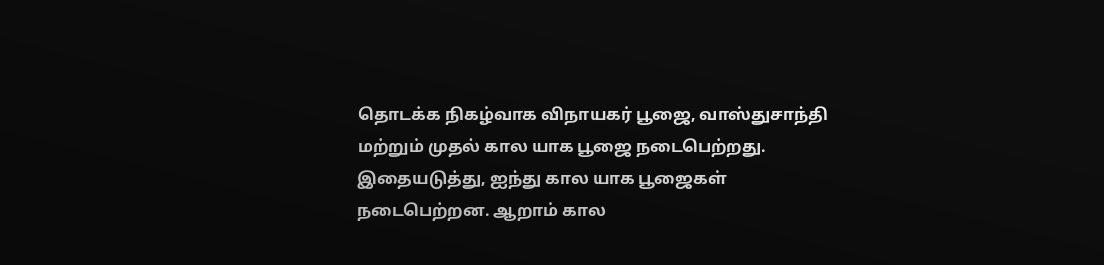தொடக்க நிகழ்வாக விநாயகர் பூஜை, வாஸ்துசாந்தி மற்றும் முதல் கால யாக பூஜை நடைபெற்றது.
இதையடுத்து, ஐந்து கால யாக பூஜைகள் நடைபெற்றன. ஆறாம் கால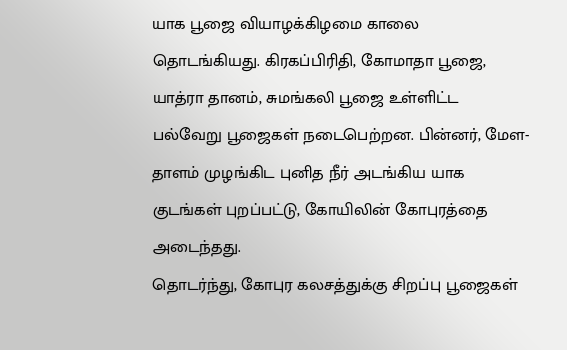யாக பூஜை வியாழக்கிழமை காலை தொடங்கியது. கிரகப்பிரிதி, கோமாதா பூஜை, யாத்ரா தானம், சுமங்கலி பூஜை உள்ளிட்ட பல்வேறு பூஜைகள் நடைபெற்றன. பின்னர், மேள- தாளம் முழங்கிட புனித நீர் அடங்கிய யாக குடங்கள் புறப்பட்டு, கோயிலின் கோபுரத்தை அடைந்தது.
தொடர்ந்து, கோபுர கலசத்துக்கு சிறப்பு பூஜைகள்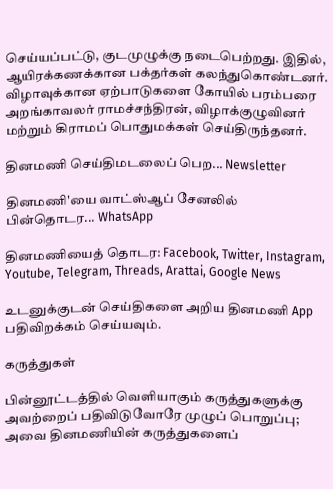செய்யப்பட்டு, குடமுழுக்கு நடைபெற்றது. இதில், ஆயிரக்கணக்கான பக்தர்கள் கலந்துகொண்டனர். விழாவுக்கான ஏற்பாடுகளை கோயில் பரம்பரை அறங்காவலர் ராமச்சந்திரன், விழாக்குழுவினர் மற்றும் கிராமப் பொதுமக்கள் செய்திருந்தனர்.

தினமணி செய்திமடலைப் பெற... Newsletter

தினமணி'யை வாட்ஸ்ஆப் சேனலில் பின்தொடர... WhatsApp

தினமணியைத் தொடர: Facebook, Twitter, Instagram, Youtube, Telegram, Threads, Arattai, Google News

உடனுக்குடன் செய்திகளை அறிய தினமணி App பதிவிறக்கம் செய்யவும்.

கருத்துகள்

பின்னூட்டத்தில் வெளியாகும் கருத்துகளுக்கு அவற்றைப் பதிவிடுவோரே முழுப் பொறுப்பு; அவை தினமணியின் கருத்துகளைப்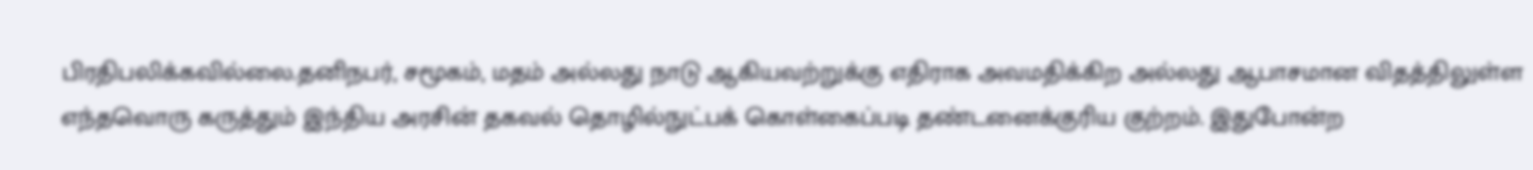பிரதிபலிக்கவில்லை.தனிநபர், சமூகம், மதம் அல்லது நாடு ஆகியவற்றுக்கு எதிராக அவமதிக்கிற அல்லது ஆபாசமான விதத்திலுள்ள எந்தவொரு கருத்தும் இந்திய அரசின் தகவல் தொழில்நுட்பக் கொள்கைப்படி தண்டனைக்குரிய குற்றம். இதுபோன்ற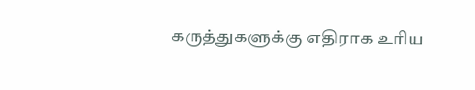கருத்துகளுக்கு எதிராக உரிய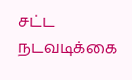சட்ட நடவடிக்கை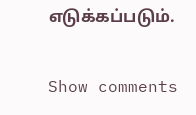எடுக்கப்படும்.

Show comments